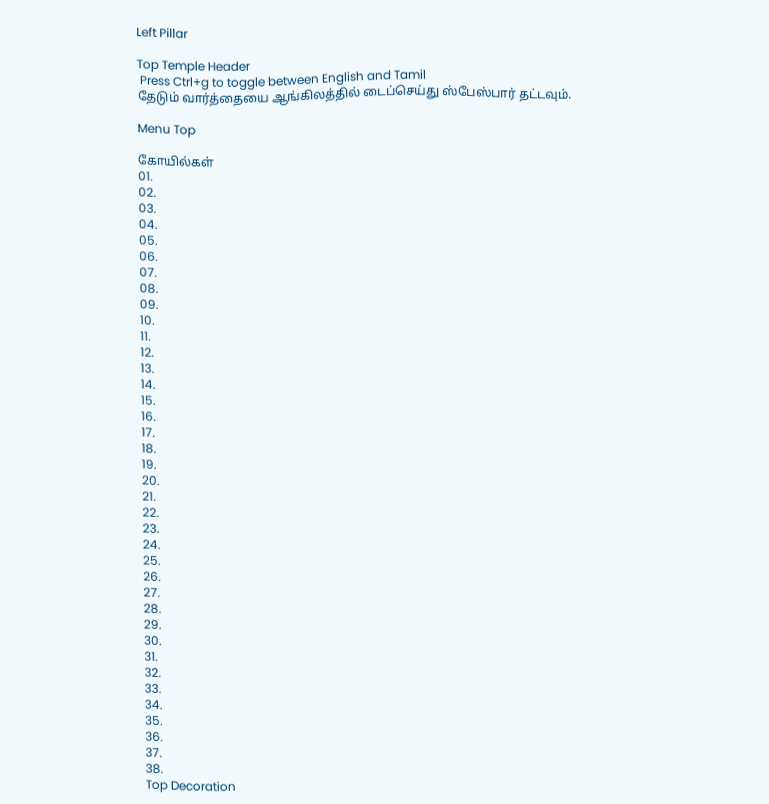Left Pillar

Top Temple Header
 Press Ctrl+g to toggle between English and Tamil
தேடும் வார்த்தையை ஆங்கிலத்தில் டைப்செய்து ஸ்பேஸ்பார் தட்டவும்.

Menu Top

கோயில்கள்
01.
02.
03.
04.
05.
06.
07.
08.
09.
10.
11.
12.
13.
14.
15.
16.
17.
18.
19.
20.
21.
22.
23.
24.
25.
26.
27.
28.
29.
30.
31.
32.
33.
34.
35.
36.
37.
38.
Top Decoration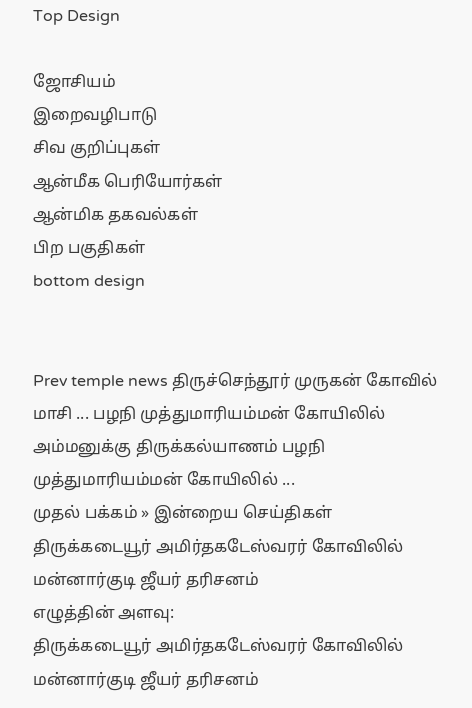Top Design

ஜோசியம்
இறைவழிபாடு
சிவ குறிப்புகள்
ஆன்மீக பெரியோர்கள்
ஆன்மிக தகவல்கள்
பிற பகுதிகள்
bottom design


Prev temple news திருச்செந்தூர் முருகன் கோவில் மாசி ... பழநி முத்துமாரியம்மன் கோயிலில் அம்மனுக்கு திருக்கல்யாணம் பழநி முத்துமாரியம்மன் கோயிலில் ...
முதல் பக்கம் » இன்றைய செய்திகள்
திருக்கடையூர் அமிர்தகடேஸ்வரர் கோவிலில் மன்னார்குடி ஜீயர் தரிசனம்
எழுத்தின் அளவு:
திருக்கடையூர் அமிர்தகடேஸ்வரர் கோவிலில் மன்னார்குடி ஜீயர் தரிசனம்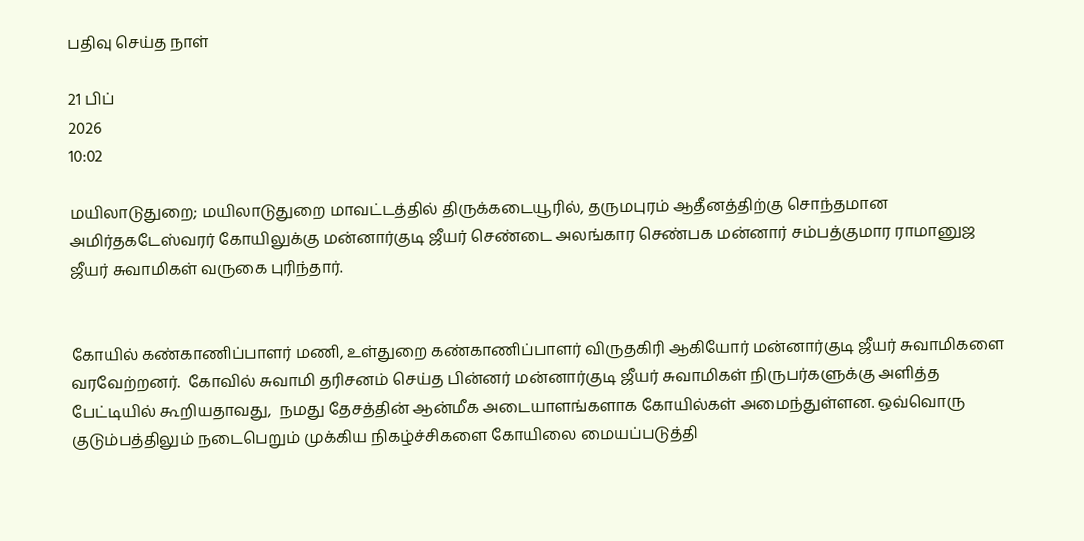பதிவு செய்த நாள்

21 பிப்
2026
10:02

மயிலாடுதுறை; மயிலாடுதுறை மாவட்டத்தில் திருக்கடையூரில், தருமபுரம் ஆதீனத்திற்கு சொந்தமான அமிர்தகடேஸ்வரர் கோயிலுக்கு மன்னார்குடி ஜீயர் செண்டை அலங்கார செண்பக மன்னார் சம்பத்குமார ராமானுஜ ஜீயர் சுவாமிகள் வருகை புரிந்தார்.


கோயில் கண்காணிப்பாளர் மணி, உள்துறை கண்காணிப்பாளர் விருதகிரி ஆகியோர் மன்னார்குடி ஜீயர் சுவாமிகளை வரவேற்றனர்.  கோவில் சுவாமி தரிசனம் செய்த பின்னர் மன்னார்குடி ஜீயர் சுவாமிகள் நிருபர்களுக்கு அளித்த பேட்டியில் கூறியதாவது,  நமது தேசத்தின் ஆன்மீக அடையாளங்களாக கோயில்கள் அமைந்துள்ளன. ஒவ்வொரு குடும்பத்திலும் நடைபெறும் முக்கிய நிகழ்ச்சிகளை கோயிலை மையப்படுத்தி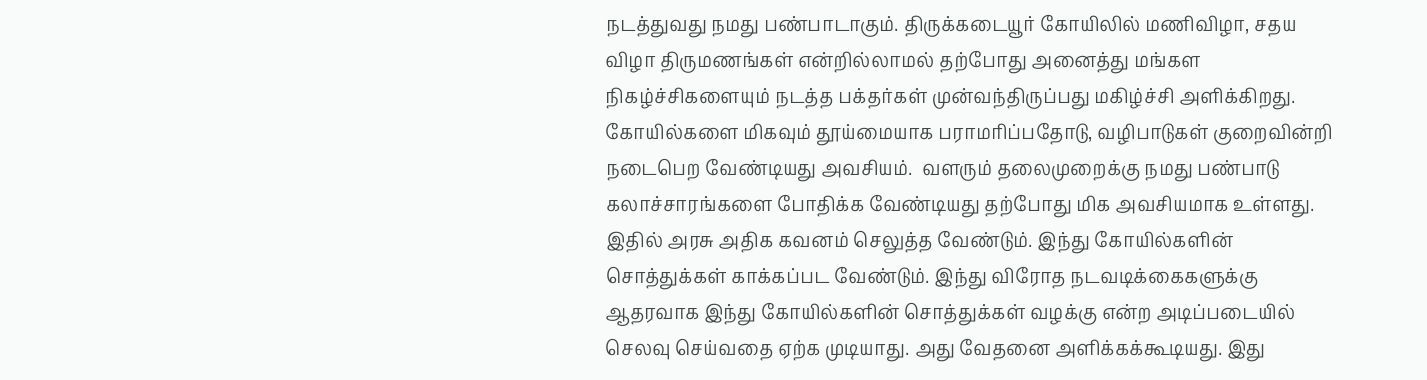நடத்துவது நமது பண்பாடாகும். திருக்கடையூர் கோயிலில் மணிவிழா, சதய விழா திருமணங்கள் என்றில்லாமல் தற்போது அனைத்து மங்கள நிகழ்ச்சிகளையும் நடத்த பக்தர்கள் முன்வந்திருப்பது மகிழ்ச்சி அளிக்கிறது. கோயில்களை மிகவும் தூய்மையாக பராமரிப்பதோடு, வழிபாடுகள் குறைவின்றி நடைபெற வேண்டியது அவசியம்.  வளரும் தலைமுறைக்கு நமது பண்பாடு கலாச்சாரங்களை போதிக்க வேண்டியது தற்போது மிக அவசியமாக உள்ளது. இதில் அரசு அதிக கவனம் செலுத்த வேண்டும். இந்து கோயில்களின் சொத்துக்கள் காக்கப்பட வேண்டும். இந்து விரோத நடவடிக்கைகளுக்கு ஆதரவாக இந்து கோயில்களின் சொத்துக்கள் வழக்கு என்ற அடிப்படையில் செலவு செய்வதை ஏற்க முடியாது. அது வேதனை அளிக்கக்கூடியது. இது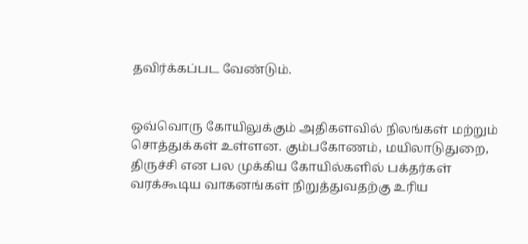தவிர்க்கப்பட வேண்டும்.


ஒவ்வொரு கோயிலுக்கும் அதிகளவில் நிலங்கள் மற்றும் சொத்துக்கள் உள்ளன. கும்பகோணம், மயிலாடுதுறை, திருச்சி என பல முக்கிய கோயில்களில் பக்தர்கள் வரக்கூடிய வாகனங்கள் நிறுத்துவதற்கு உரிய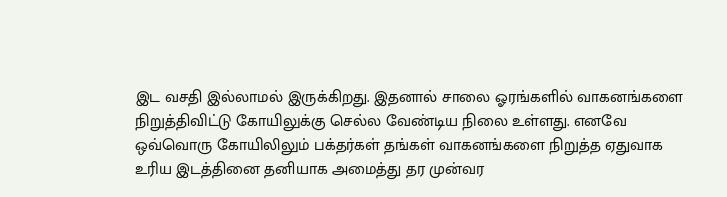இட வசதி இல்லாமல் இருக்கிறது. இதனால் சாலை ஓரங்களில் வாகனங்களை நிறுத்திவிட்டு கோயிலுக்கு செல்ல வேண்டிய நிலை உள்ளது. எனவே ஒவ்வொரு கோயிலிலும் பக்தர்கள் தங்கள் வாகனங்களை நிறுத்த ஏதுவாக உரிய இடத்தினை தனியாக அமைத்து தர முன்வர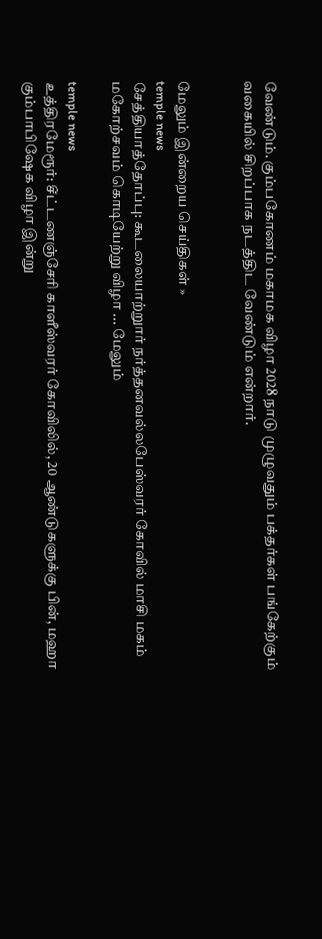வேண்டும். கும்பகோணம் மகாமக விழா 2028 நாடு முழுவதும் பக்தர்கள் பங்கேற்கும் வகையில் சிறப்பாக நடத்திட வேண்டும் என்றார்.


மேலும் இன்றைய செய்திகள் »
temple news
சேத்தியாத்தோப்பு: கூடலையாற்றுார் நர்த்தனவல்லபேஸ்வரர் கோவில் மாசி மகம் மகோற்சவம் கொடியேற்று விழா ... மேலும்

temple news
உத்திரமேரூர்: சீட்டணஞ்சேரி காளீஸ்வரர் கோவிலில், 20 ஆண்டுகளுக்கு பின், மஹா கும்பாபிஷேக விழா இன்று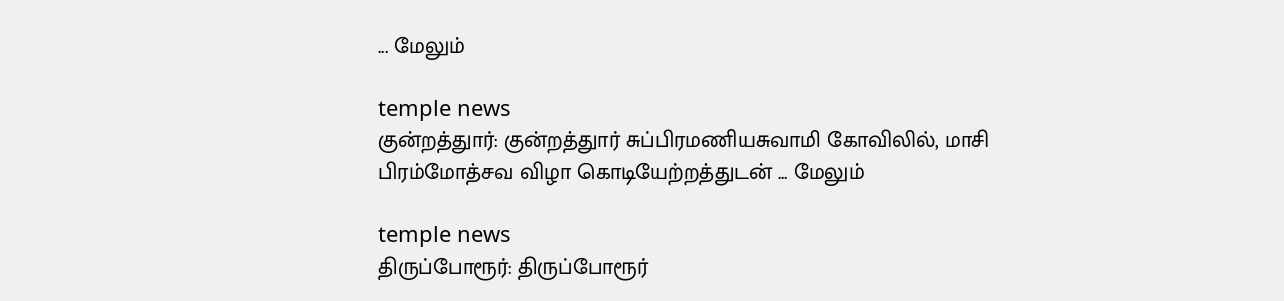... மேலும்

temple news
குன்றத்துார்: குன்றத்துார் சுப்பிரமணியசுவாமி கோவிலில், மாசி பிரம்மோத்சவ விழா கொடியேற்றத்துடன் ... மேலும்

temple news
திருப்போரூர்: திருப்போரூர்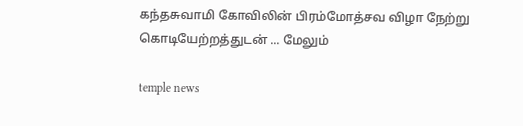கந்தசுவாமி கோவிலின் பிரம்மோத்சவ விழா நேற்று கொடியேற்றத்துடன் ... மேலும்

temple news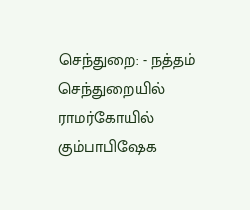செந்துறை: - நத்தம் செந்துறையில் ராமர்கோயில் கும்பாபிஷேக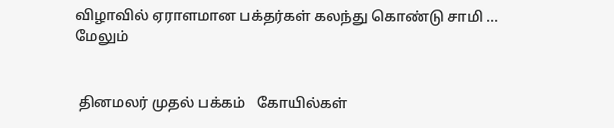விழாவில் ஏராளமான பக்தர்கள் கலந்து கொண்டு சாமி ... மேலும்


 தினமலர் முதல் பக்கம்   கோயில்கள்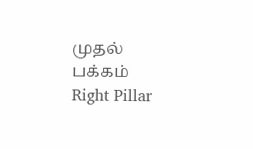முதல் பக்கம்
Right Pillar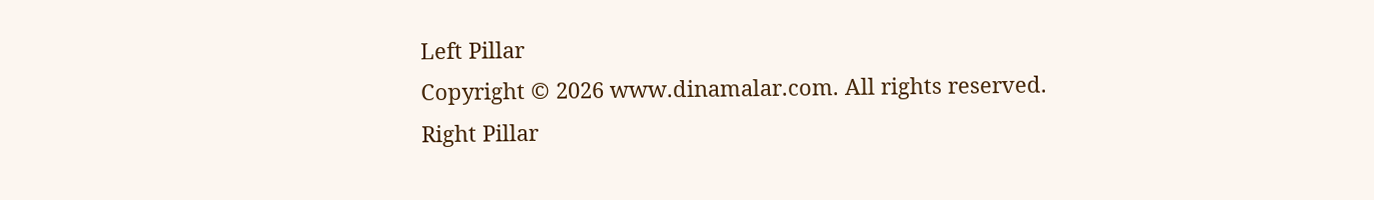Left Pillar
Copyright © 2026 www.dinamalar.com. All rights reserved.
Right Pillar